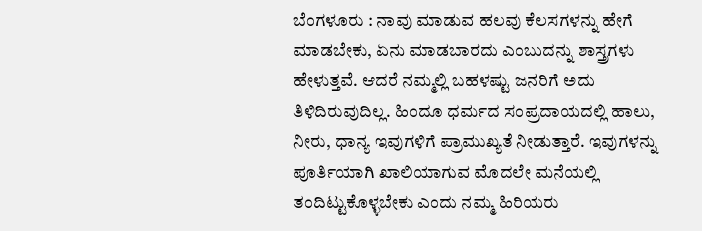ಬೆಂಗಳೂರು : ನಾವು ಮಾಡುವ ಹಲವು ಕೆಲಸಗಳನ್ನು ಹೇಗೆ ಮಾಡಬೇಕು, ಏನು ಮಾಡಬಾರದು ಎಂಬುದನ್ನು ಶಾಸ್ತ್ರಗಳು ಹೇಳುತ್ತವೆ. ಆದರೆ ನಮ್ಮಲ್ಲಿ ಬಹಳಷ್ಟು ಜನರಿಗೆ ಅದು ತಿಳಿದಿರುವುದಿಲ್ಲ. ಹಿಂದೂ ಧರ್ಮದ ಸಂಪ್ರದಾಯದಲ್ಲಿ ಹಾಲು, ನೀರು, ಧಾನ್ಯ ಇವುಗಳಿಗೆ ಪ್ರಾಮುಖ್ಯತೆ ನೀಡುತ್ತಾರೆ. ಇವುಗಳನ್ನು ಪೂರ್ತಿಯಾಗಿ ಖಾಲಿಯಾಗುವ ಮೊದಲೇ ಮನೆಯಲ್ಲಿ ತಂದಿಟ್ಟುಕೊಳ್ಳಬೇಕು ಎಂದು ನಮ್ಮ ಹಿರಿಯರು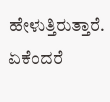ಹೇಳುತ್ತಿರುತ್ತಾರೆ. ಏಕೆಂದರೆ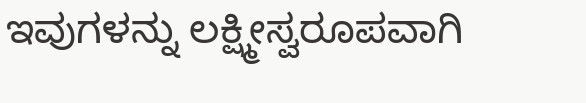ಇವುಗಳನ್ನು ಲಕ್ಷ್ಮೀಸ್ವರೂಪವಾಗಿ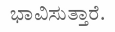ಭಾವಿಸುತ್ತಾರೆ.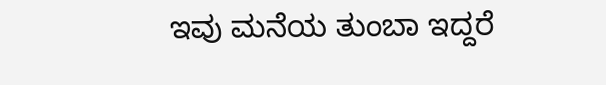ಇವು ಮನೆಯ ತುಂಬಾ ಇದ್ದರೆ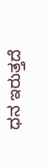ಧನ ಇರುತ್ತದೆ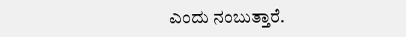ಎಂದು ನಂಬುತ್ತಾರೆ.